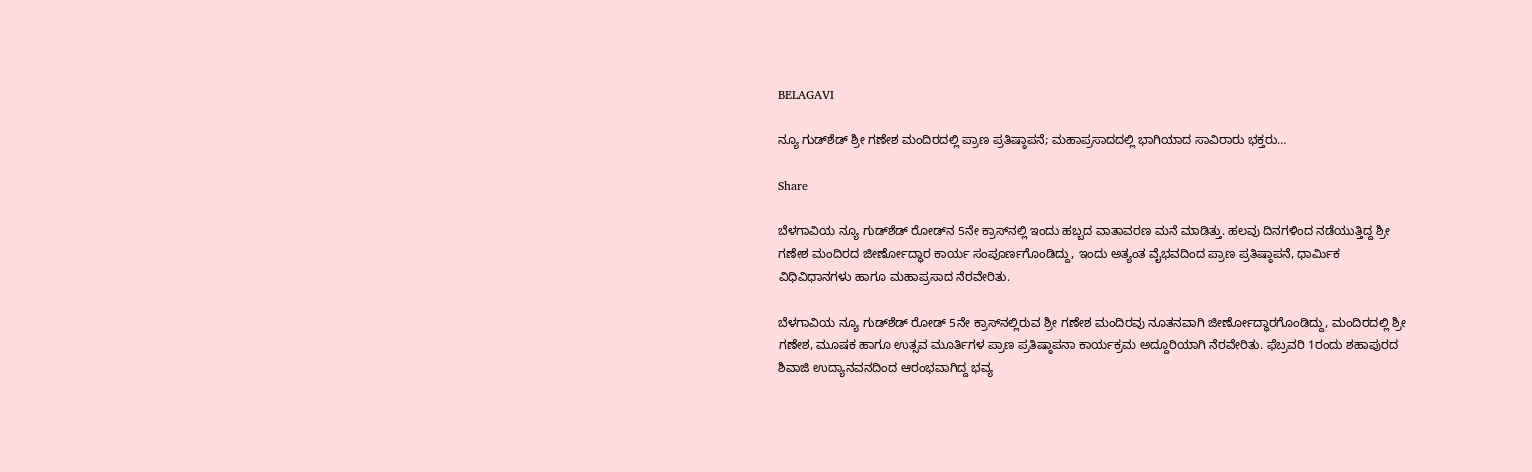BELAGAVI

ನ್ಯೂ ಗುಡ್‌ಶೆಡ್ ಶ್ರೀ ಗಣೇಶ ಮಂದಿರದಲ್ಲಿ ಪ್ರಾಣ ಪ್ರತಿಷ್ಠಾಪನೆ; ಮಹಾಪ್ರಸಾದದಲ್ಲಿ ಭಾಗಿಯಾದ ಸಾವಿರಾರು ಭಕ್ತರು…

Share

ಬೆಳಗಾವಿಯ ನ್ಯೂ ಗುಡ್‌ಶೆಡ್ ರೋಡ್‌ನ 5ನೇ ಕ್ರಾಸ್‌ನಲ್ಲಿ ಇಂದು ಹಬ್ಬದ ವಾತಾವರಣ ಮನೆ ಮಾಡಿತ್ತು. ಹಲವು ದಿನಗಳಿಂದ ನಡೆಯುತ್ತಿದ್ದ ಶ್ರೀ ಗಣೇಶ ಮಂದಿರದ ಜೀರ್ಣೋದ್ಧಾರ ಕಾರ್ಯ ಸಂಪೂರ್ಣಗೊಂಡಿದ್ದು, ಇಂದು ಅತ್ಯಂತ ವೈಭವದಿಂದ ಪ್ರಾಣ ಪ್ರತಿಷ್ಠಾಪನೆ, ಧಾರ್ಮಿಕ ವಿಧಿವಿಧಾನಗಳು ಹಾಗೂ ಮಹಾಪ್ರಸಾದ ನೆರವೇರಿತು.

ಬೆಳಗಾವಿಯ ನ್ಯೂ ಗುಡ್‌ಶೆಡ್ ರೋಡ್ 5ನೇ ಕ್ರಾಸ್‌ನಲ್ಲಿರುವ ಶ್ರೀ ಗಣೇಶ ಮಂದಿರವು ನೂತನವಾಗಿ ಜೀರ್ಣೋದ್ಧಾರಗೊಂಡಿದ್ದು, ಮಂದಿರದಲ್ಲಿ ಶ್ರೀ ಗಣೇಶ, ಮೂಷಕ ಹಾಗೂ ಉತ್ಸವ ಮೂರ್ತಿಗಳ ಪ್ರಾಣ ಪ್ರತಿಷ್ಠಾಪನಾ ಕಾರ್ಯಕ್ರಮ ಅದ್ದೂರಿಯಾಗಿ ನೆರವೇರಿತು. ಫೆಬ್ರವರಿ 1ರಂದು ಶಹಾಪುರದ ಶಿವಾಜಿ ಉದ್ಯಾನವನದಿಂದ ಆರಂಭವಾಗಿದ್ದ ಭವ್ಯ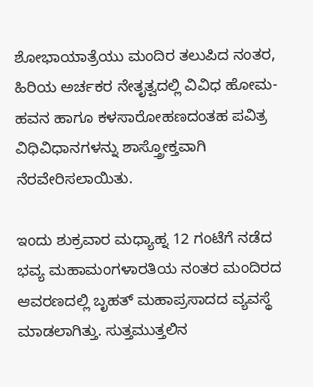ಶೋಭಾಯಾತ್ರೆಯು ಮಂದಿರ ತಲುಪಿದ ನಂತರ, ಹಿರಿಯ ಅರ್ಚಕರ ನೇತೃತ್ವದಲ್ಲಿ ವಿವಿಧ ಹೋಮ-ಹವನ ಹಾಗೂ ಕಳಸಾರೋಹಣದಂತಹ ಪವಿತ್ರ ವಿಧಿವಿಧಾನಗಳನ್ನು ಶಾಸ್ತ್ರೋಕ್ತವಾಗಿ ನೆರವೇರಿಸಲಾಯಿತು.

ಇಂದು ಶುಕ್ರವಾರ ಮಧ್ಯಾಹ್ನ 12 ಗಂಟೆಗೆ ನಡೆದ ಭವ್ಯ ಮಹಾಮಂಗಳಾರತಿಯ ನಂತರ ಮಂದಿರದ ಆವರಣದಲ್ಲಿ ಬೃಹತ್ ಮಹಾಪ್ರಸಾದದ ವ್ಯವಸ್ಥೆ ಮಾಡಲಾಗಿತ್ತು. ಸುತ್ತಮುತ್ತಲಿನ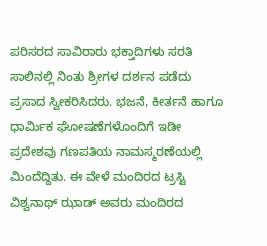ಪರಿಸರದ ಸಾವಿರಾರು ಭಕ್ತಾದಿಗಳು ಸರತಿ ಸಾಲಿನಲ್ಲಿ ನಿಂತು ಶ್ರೀಗಳ ದರ್ಶನ ಪಡೆದು ಪ್ರಸಾದ ಸ್ವೀಕರಿಸಿದರು. ಭಜನೆ, ಕೀರ್ತನೆ ಹಾಗೂ ಧಾರ್ಮಿಕ ಘೋಷಣೆಗಳೊಂದಿಗೆ ಇಡೀ ಪ್ರದೇಶವು ಗಣಪತಿಯ ನಾಮಸ್ಮರಣೆಯಲ್ಲಿ ಮಿಂದೆದ್ದಿತು. ಈ ವೇಳೆ ಮಂದಿರದ ಟ್ರಸ್ಟಿ ವಿಶ್ವನಾಥ್ ಝಾಡ್ ಅವರು ಮಂದಿರದ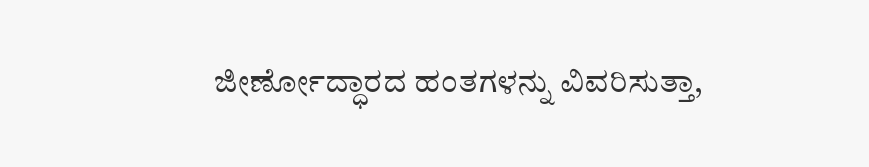ಜೀರ್ಣೋದ್ಧಾರದ ಹಂತಗಳನ್ನು ವಿವರಿಸುತ್ತಾ,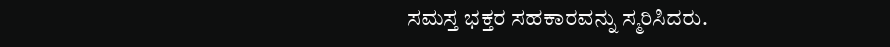ಸಮಸ್ತ ಭಕ್ತರ ಸಹಕಾರವನ್ನು ಸ್ಮರಿಸಿದರು.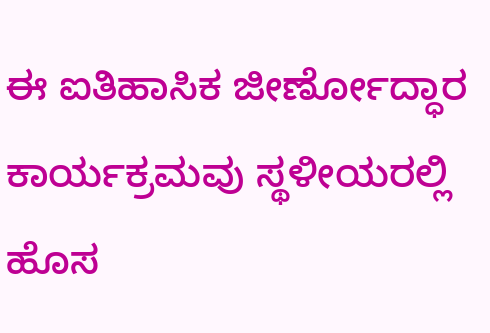ಈ ಐತಿಹಾಸಿಕ ಜೀರ್ಣೋದ್ಧಾರ ಕಾರ್ಯಕ್ರಮವು ಸ್ಥಳೀಯರಲ್ಲಿ ಹೊಸ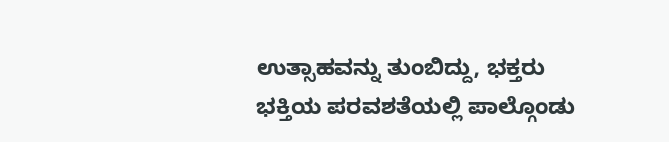ಉತ್ಸಾಹವನ್ನು ತುಂಬಿದ್ದು, ಭಕ್ತರು ಭಕ್ತಿಯ ಪರವಶತೆಯಲ್ಲಿ ಪಾಲ್ಗೊಂಡು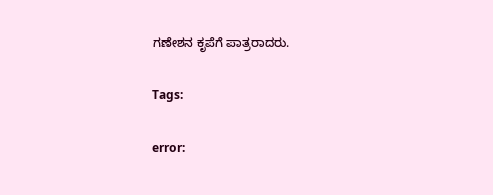ಗಣೇಶನ ಕೃಪೆಗೆ ಪಾತ್ರರಾದರು.

Tags:

error: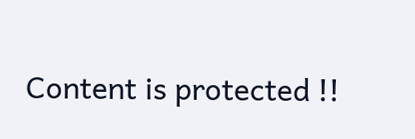Content is protected !!